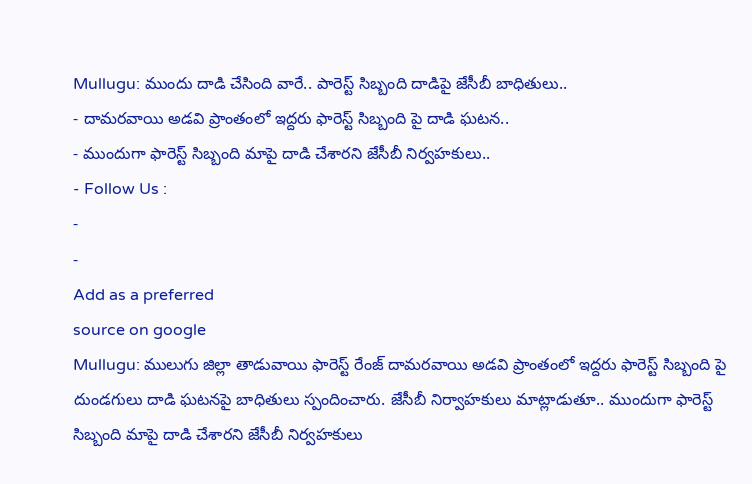Mullugu: ముందు దాడి చేసింది వారే.. పారెస్ట్ సిబ్బంది దాడిపై జేసీబీ బాధితులు..
- దామరవాయి అడవి ప్రాంతంలో ఇద్దరు ఫారెస్ట్ సిబ్బంది పై దాడి ఘటన..
- ముందుగా ఫారెస్ట్ సిబ్బంది మాపై దాడి చేశారని జేసీబీ నిర్వహకులు..
- Follow Us :
-
-
Add as a preferred
source on google
Mullugu: ములుగు జిల్లా తాడువాయి ఫారెస్ట్ రేంజ్ దామరవాయి అడవి ప్రాంతంలో ఇద్దరు ఫారెస్ట్ సిబ్బంది పై దుండగులు దాడి ఘటనపై బాధితులు స్పందించారు. జేసీబీ నిర్వాహకులు మాట్లాడుతూ.. ముందుగా ఫారెస్ట్ సిబ్బంది మాపై దాడి చేశారని జేసీబీ నిర్వహకులు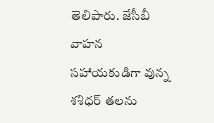తెలిపారు. జేసీబీ వాహన సహాయకుడిగా వున్న శశిధర్ తలను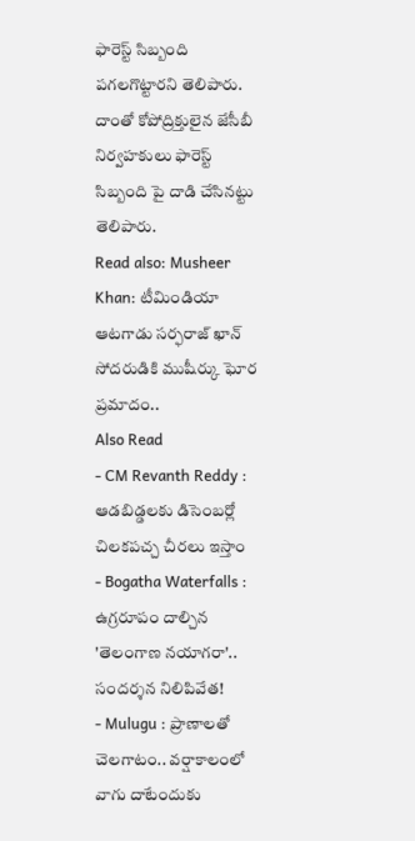ఫారెస్ట్ సిబ్బంది పగలగొట్టారని తెలిపారు. దాంతో కోపోద్రిక్తులైన జేసీబీ నిర్వహకులు ఫారెస్ట్ సిబ్బంది పై దాడి చేసినట్టు తెలిపారు.
Read also: Musheer Khan: టీమిండియా ఆటగాడు సర్ఫరాజ్ ఖాన్ సోదరుడికి ముషీర్కు ఘోర ప్రమాదం..
Also Read
- CM Revanth Reddy : ఆడబిడ్డలకు డిసెంబర్లో చిలకపచ్చ చీరలు ఇస్తాం
- Bogatha Waterfalls : ఉగ్రరూపం దాల్చిన 'తెలంగాణ నయాగరా'.. సందర్శన నిలిపివేత!
- Mulugu : ప్రాణాలతో చెలగాటం.. వర్షాకాలంలో వాగు దాటేందుకు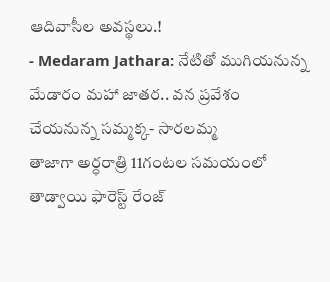ఆదివాసీల అవస్థలు.!
- Medaram Jathara: నేటితో ముగియనున్న మేడారం మహా జాతర.. వన ప్రవేశం చేయనున్న సమ్మక్క- సారలమ్మ
తాజాగా అర్ధరాత్రి 11గంటల సమయంలో తాడ్వాయి ఫారెస్ట్ రేంజ్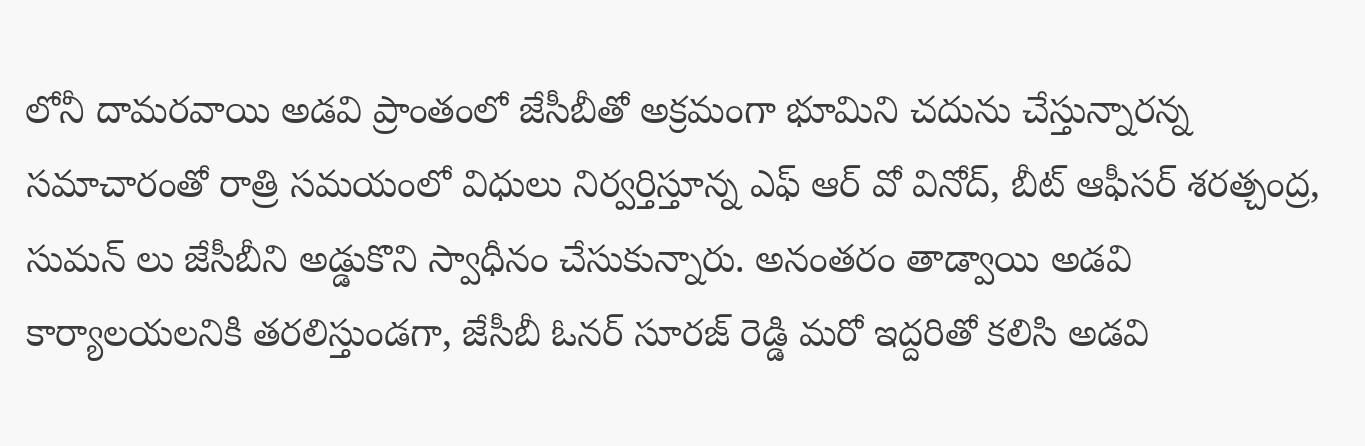లోనీ దామరవాయి అడవి ప్రాంతంలో జేసీబీతో అక్రమంగా భూమిని చదును చేస్తున్నారన్న సమాచారంతో రాత్రి సమయంలో విధులు నిర్వర్తిస్తూన్న ఎఫ్ ఆర్ వో వినోద్, బీట్ ఆఫీసర్ శరత్చంద్ర, సుమన్ లు జేసీబీని అడ్డుకొని స్వాధీనం చేసుకున్నారు. అనంతరం తాడ్వాయి అడవి కార్యాలయలనికి తరలిస్తుండగా, జేసీబీ ఓనర్ సూరజ్ రెడ్డి మరో ఇద్దరితో కలిసి అడవి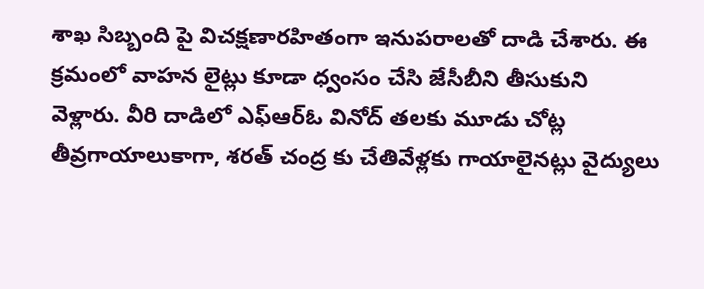శాఖ సిబ్బంది పై విచక్షణారహితంగా ఇనుపరాలతో దాడి చేశారు. ఈ క్రమంలో వాహన లైట్లు కూడా ధ్వంసం చేసి జేసీబీని తీసుకుని వెళ్లారు. వీరి దాడిలో ఎఫ్ఆర్ఓ వినోద్ తలకు మూడు చోట్ల తీవ్రగాయాలుకాగా, శరత్ చంద్ర కు చేతివేళ్లకు గాయాలైనట్లు వైద్యులు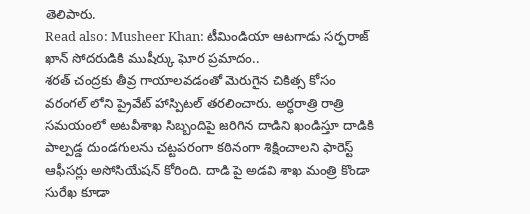తెలిపారు.
Read also: Musheer Khan: టీమిండియా ఆటగాడు సర్ఫరాజ్ ఖాన్ సోదరుడికి ముషీర్కు ఘోర ప్రమాదం..
శరత్ చంద్రకు తీవ్ర గాయాలవడంతో మెరుగైన చికిత్స కోసం వరంగల్ లోని ప్రైవేట్ హాస్పిటల్ తరలించారు. అర్ధరాత్రి రాత్రి సమయంలో అటవీశాఖ సిబ్బందిపై జరిగిన దాడిని ఖండిస్తూ దాడికి పాల్పడ్డ దుండగులను చట్టపరంగా కఠినంగా శిక్షించాలని ఫారెస్ట్ ఆఫీసర్లు అసోసియేషన్ కోరింది. దాడి పై అడవి శాఖ మంత్రి కొండా సురేఖ కూడా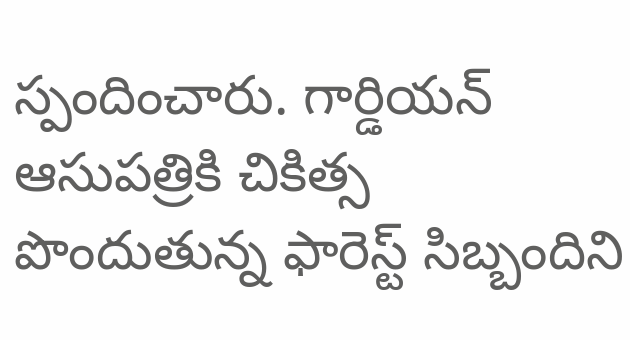స్పందించారు. గార్డియన్ ఆసుపత్రికి చికిత్స పొందుతున్న ఫారెస్ట్ సిబ్బందిని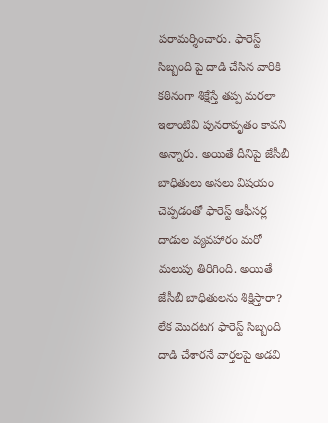పరామర్శించారు. ఫారెస్ట్ సిబ్బంది పై దాడి చేసిన వారికి కఠినంగా శిక్షేస్తే తప్ప మరలా ఇలాంటివి పునరావృతం కావని అన్నారు. అయితే దీనిపై జేసీబీ బాధితులు అసలు విషయం చెప్పడంతో ఫారెస్ట్ ఆఫీసర్ల దాడుల వ్యవహారం మరో మలుపు తిరిగింది. అయితే జేసీబీ బాధితులను శిక్షిస్తారా? లేక మొదటగ ఫారెస్ట్ సిబ్బంది దాడి చేశారనే వార్తలపై అడవి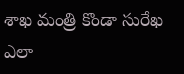శాఖ మంత్రి కొండా సురేఖ ఎలా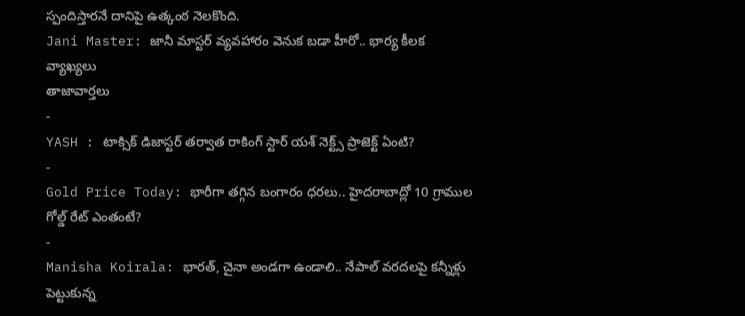స్పందిస్తారనే దానిపై ఉత్కంఠ నెలకొంది.
Jani Master: జానీ మాస్టర్ వ్యవహారం వెనుక బడా హీరో.. భార్య కీలక వ్యాఖ్యలు
తాజావార్తలు
-
YASH : టాక్సిక్ డిజాస్టర్ తర్వాత రాకింగ్ స్టార్ యశ్ నెక్ట్స్ ప్రాజెక్ట్ ఏంటి?
-
Gold Price Today: భారీగా తగ్గిన బంగారం ధరలు.. హైదరాబాద్లో 10 గ్రాముల గోల్డ్ రేట్ ఎంతంటే?
-
Manisha Koirala: భారత్, చైనా అండగా ఉండాలి.. నేపాల్ వరదలపై కన్నీళ్లు పెట్టుకున్న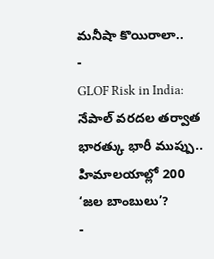మనీషా కొయిరాలా..
-
GLOF Risk in India: నేపాల్ వరదల తర్వాత భారత్కు భారీ ముప్పు.. హిమాలయాల్లో 200 ‘జల బాంబులు’?
-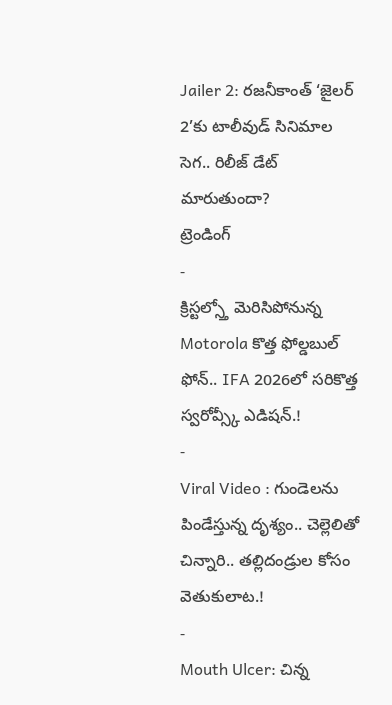Jailer 2: రజనీకాంత్ ‘జైలర్ 2’కు టాలీవుడ్ సినిమాల సెగ.. రిలీజ్ డేట్ మారుతుందా?
ట్రెండింగ్
-
క్రిస్టల్స్తో మెరిసిపోనున్న Motorola కొత్త ఫోల్డబుల్ ఫోన్.. IFA 2026లో సరికొత్త స్వరోవ్స్కీ ఎడిషన్.!
-
Viral Video : గుండెలను పిండేస్తున్న దృశ్యం.. చెల్లెలితో చిన్నారి.. తల్లిదండ్రుల కోసం వెతుకులాట.!
-
Mouth Ulcer: చిన్న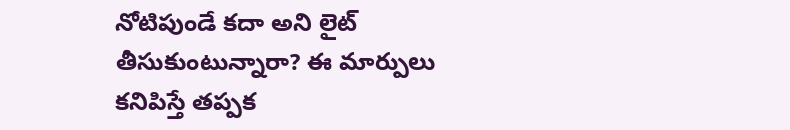నోటిపుండే కదా అని లైట్ తీసుకుంటున్నారా? ఈ మార్పులు కనిపిస్తే తప్పక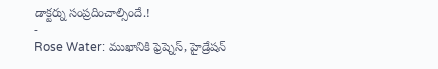డాక్టర్ను సంప్రదించాల్సిందే.!
-
Rose Water: ముఖానికి ఫ్రెష్నెస్, హైడ్రేషన్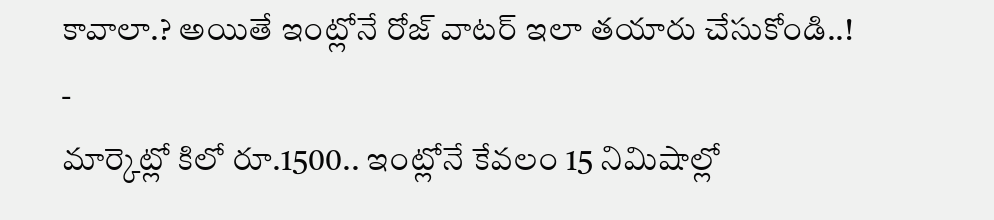కావాలా.? అయితే ఇంట్లోనే రోజ్ వాటర్ ఇలా తయారు చేసుకోండి..!
-
మార్కెట్లో కిలో రూ.1500.. ఇంట్లోనే కేవలం 15 నిమిషాల్లో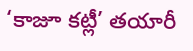‘కాజూ కట్లీ’ తయారీ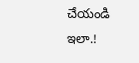చేయండి ఇలా.!